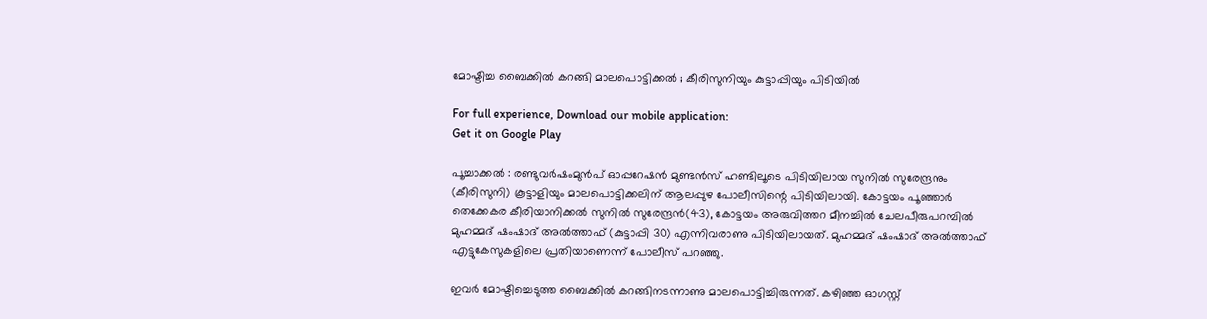മോഷ്ടിച്ച ബൈക്കില്‍ കറങ്ങി മാലപൊട്ടിക്കല്‍ ; കീരിസുനിയും കുട്ടാപ്പിയും പിടിയില്‍

For full experience, Download our mobile application:
Get it on Google Play

പൂച്ചാക്കൽ : രണ്ടുവർഷംമുൻപ് ഓപ്പറേഷൻ മുണ്ടൻസ് ഹണ്ടിലൂടെ പിടിയിലായ സുനിൽ സുരേന്ദ്രനും (കീരിസുനി) കൂട്ടാളിയും മാലപൊട്ടിക്കലിന് ആലപ്പുഴ പോലീസിന്റെ പിടിയിലായി. കോട്ടയം പൂഞ്ഞാർ തെക്കേകര കീരിയാനിക്കൽ സുനിൽ സുരേന്ദ്രൻ(43), കോട്ടയം അരുവിത്തറ മീനച്ചിൽ ചേലപീരുപറമ്പിൽ മുഹമ്മദ് ഷംഷാദ് അൽത്താഫ് (കുട്ടാപ്പി 30) എന്നിവരാണു പിടിയിലായത്. മുഹമ്മദ് ഷംഷാദ് അൽത്താഫ് എട്ടുകേസുകളിലെ പ്രതിയാണെന്ന് പോലീസ് പറഞ്ഞു.

ഇവർ മോഷ്ടിച്ചെടുത്ത ബൈക്കിൽ കറങ്ങിനടന്നാണു മാലപൊട്ടിച്ചിരുന്നത്. കഴിഞ്ഞ ഓഗസ്റ്റ്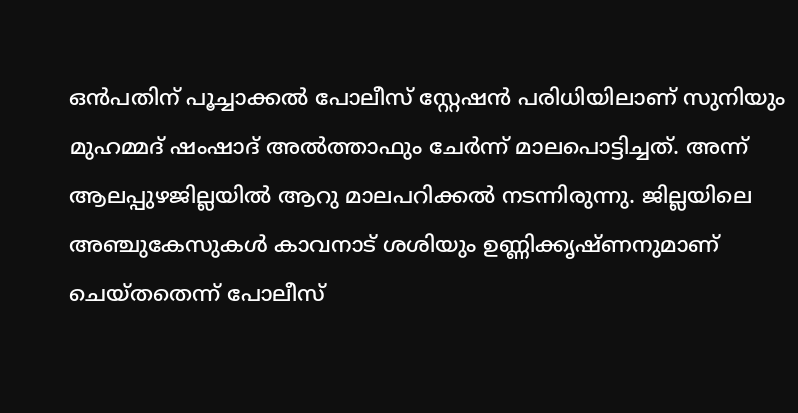ഒൻപതിന് പൂച്ചാക്കൽ പോലീസ് സ്റ്റേഷൻ പരിധിയിലാണ് സുനിയും മുഹമ്മദ് ഷംഷാദ് അൽത്താഫും ചേർന്ന് മാലപൊട്ടിച്ചത്. അന്ന് ആലപ്പുഴജില്ലയിൽ ആറു മാലപറിക്കൽ നടന്നിരുന്നു. ജില്ലയിലെ അഞ്ചുകേസുകൾ കാവനാട് ശശിയും ഉണ്ണിക്കൃഷ്ണനുമാണ് ചെയ്തതെന്ന് പോലീസ്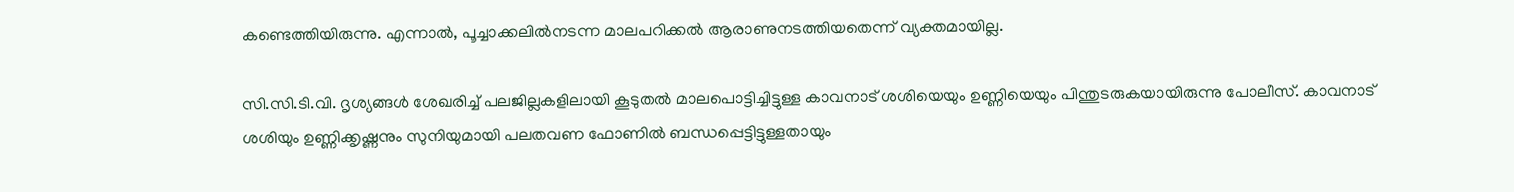കണ്ടെത്തിയിരുന്നു. എന്നാൽ, പൂച്ചാക്കലിൽനടന്ന മാലപറിക്കൽ ആരാണുനടത്തിയതെന്ന് വ്യക്തമായില്ല.

സി.സി.ടി.വി. ദൃശ്യങ്ങൾ ശേഖരിച്ച് പലജില്ലകളിലായി കൂടുതൽ മാലപൊട്ടിച്ചിട്ടുള്ള കാവനാട് ശശിയെയും ഉണ്ണിയെയും പിന്തുടരുകയായിരുന്നു പോലീസ്. കാവനാട് ശശിയും ഉണ്ണിക്കൃഷ്ണനും സുനിയുമായി പലതവണ ഫോണിൽ ബന്ധപ്പെട്ടിട്ടുള്ളതായും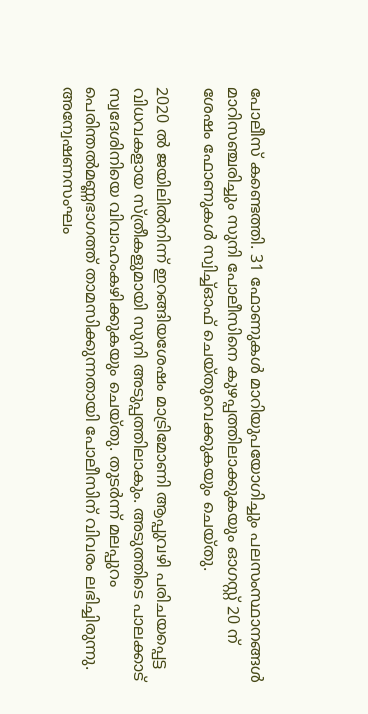പോലീസ് കണ്ടെത്തി. 31 ഫോണുകൾ മാറിയുപയോഗിച്ചും പലസംസ്ഥാനങ്ങൾ മാറിസഞ്ചരിച്ചും സുനി പോലീസിനെ കുഴപ്പത്തിലാക്കുകയും ഓഗസ്റ്റ് 20 ന് ശേഷം ഫോണുകൾ സ്വിച്ച്ഓഫ് ചെയ്തുവെക്കുകയും ചെയ്തു.

2020 ൽ ജയിലിൽനിന്ന് ഇറങ്ങിയശേഷം മാട്രിമോണി ആപ്പുവഴി പരിചയപ്പെട്ട വിധവകളായ സ്ത്രീകളുമായി സുനി അടുപ്പത്തിലാകും. അടുത്തിടെ പാലക്കാട് സ്വദേശിനിയെ വിവാഹംകഴിക്കുകയും ചെയ്തു. തുടർന്ന് മലപ്പുറം പെരിന്തൽമണ്ണഭാഗത്ത് താമസിക്കുന്നതായി പോലീസിന് വിവരം ലഭിച്ചിരുന്നു. അന്വേഷണസംഘം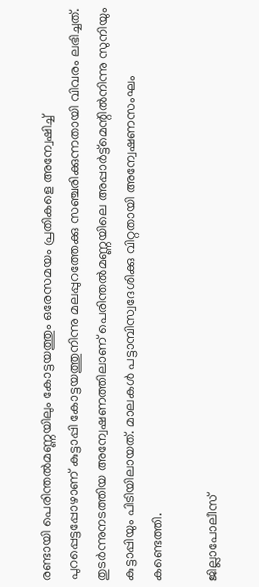രണ്ടായി പെരിന്തൽമണ്ണയിലും കോട്ടയത്തും ഒരേസമയം പ്രതികളെ അന്വേഷിച്ച് പുറപ്പെട്ടപ്പോഴാണ് കുട്ടാപ്പി കോട്ടയത്തുനിന്നു മലപ്പുറത്തേക്കു സഞ്ചരിക്കുന്നതായി വിവരം ലഭിച്ചത്. തുടർന്നുനടത്തിയ അന്വേഷണത്തിലാണ് പെരിന്തൽമണ്ണയിലെ അപ്പാർട്ട്മെന്റിൽനിന്നു സുനിയും കുട്ടാപ്പിയും പിടിയിലായത്. മാലകൾ പട്ടാമ്പിസ്വദേശിക്കു വിറ്റതായി അന്വേഷണസംഘം കണ്ടെത്തി.

ജില്ലാപോലീസ്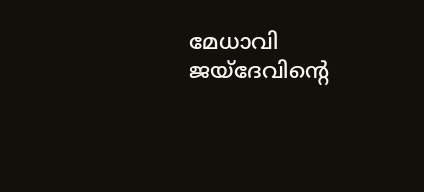മേധാവി ജയ്ദേവിന്റെ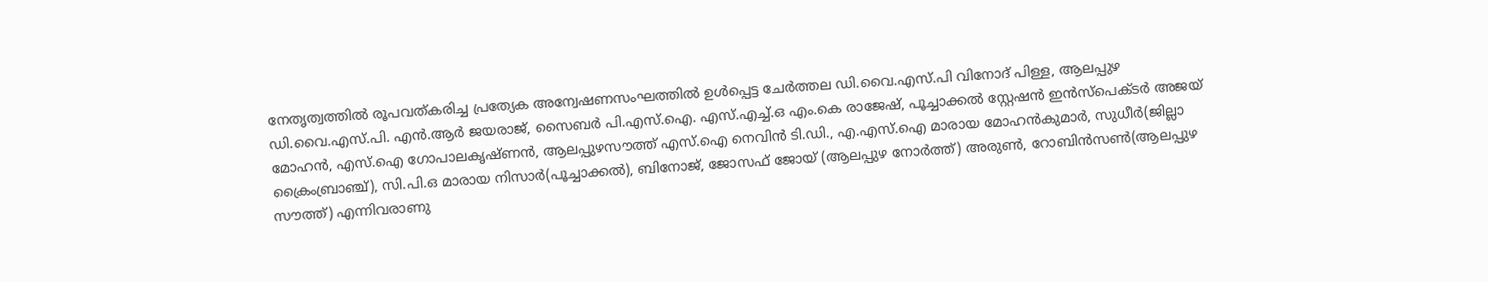നേതൃത്വത്തിൽ രൂപവത്കരിച്ച പ്രത്യേക അന്വേഷണസംഘത്തിൽ ഉൾപ്പെട്ട ചേർത്തല ഡി.വൈ.എസ്.പി വിനോദ് പിള്ള, ആലപ്പുഴ ഡി.വൈ.എസ്.പി. എൻ.ആർ ജയരാജ്, സൈബർ പി.എസ്.ഐ. എസ്.എച്ച്.ഒ എം.കെ രാജേഷ്, പൂച്ചാക്കൽ സ്റ്റേഷൻ ഇൻസ്പെക്ടർ അജയ് മോഹൻ, എസ്.ഐ ഗോപാലകൃഷ്ണൻ, ആലപ്പുഴസൗത്ത് എസ്.ഐ നെവിൻ ടി.ഡി., എ.എസ്.ഐ മാരായ മോഹൻകുമാർ, സുധീർ(ജില്ലാ ക്രൈംബ്രാഞ്ച്), സി.പി.ഒ മാരായ നിസാർ(പൂച്ചാക്കൽ), ബിനോജ്, ജോസഫ് ജോയ് (ആലപ്പുഴ നോർത്ത്) അരുൺ, റോബിൻസൺ(ആലപ്പുഴ സൗത്ത്) എന്നിവരാണു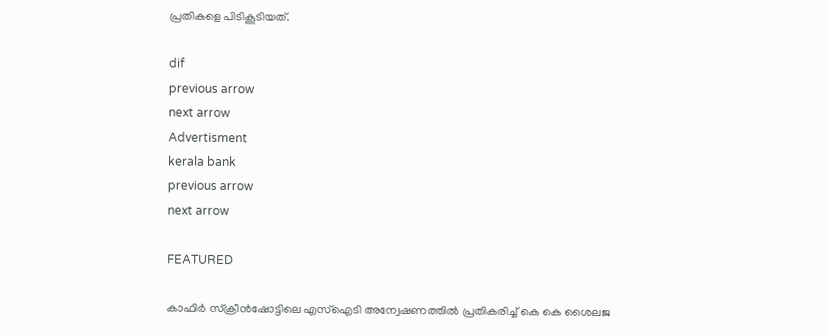പ്രതികളെ പിടികൂടിയത്.

dif
previous arrow
next arrow
Advertisment
kerala bank
previous arrow
next arrow

FEATURED

കാഫിർ സ്ക്രീൻഷോട്ടിലെ എസ്ഐടി അന്വേഷണത്തിൽ പ്രതികരിച്ച് കെ കെ ശൈലജ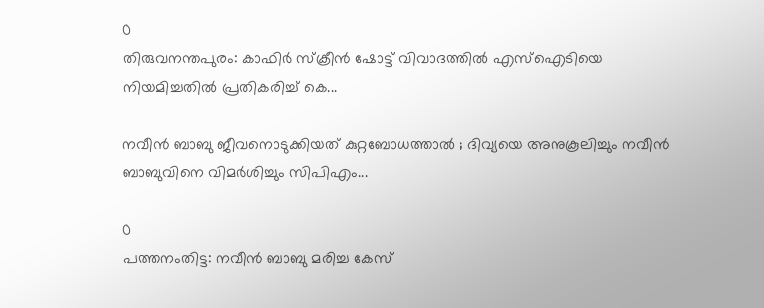0
തിരുവനന്തപുരം: കാഫിർ സ്ക്രീൻ ഷോട്ട് വിവാദത്തിൽ എസ്ഐടിയെ നിയമിച്ചതിൽ പ്രതികരിച്ച് കെ...

നവീൻ ബാബു ജീവനൊടുക്കിയത് കുറ്റബോധത്താൽ ; ദിവ്യയെ അനുകൂലിച്ചും നവീൻ ബാബുവിനെ വിമർശിച്ചും സിപിഎം...

0
പത്തനംതിട്ട: നവീൻ ബാബു മരിച്ച കേസ്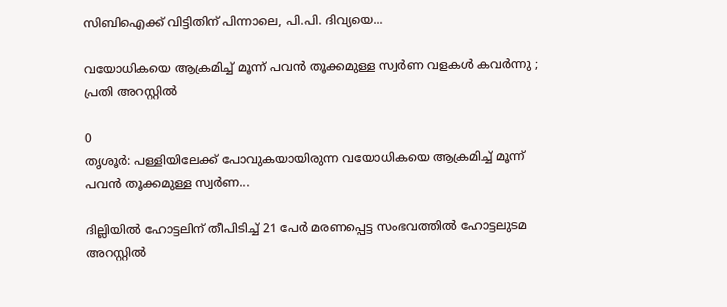സിബിഐക്ക് വിട്ടിതിന് പിന്നാലെ, പി.പി. ദിവ്യയെ...

വയോധികയെ ആക്രമിച്ച് മൂന്ന് പവന്‍ തൂക്കമുള്ള സ്വര്‍ണ വളകള്‍ കവര്‍ന്നു ; പ്രതി അറസ്റ്റില്‍

0
തൃശൂര്‍: പള്ളിയിലേക്ക് പോവുകയായിരുന്ന വയോധികയെ ആക്രമിച്ച് മൂന്ന് പവന്‍ തൂക്കമുള്ള സ്വര്‍ണ...

ദില്ലിയിൽ ഹോട്ടലിന് തീപിടിച്ച് 21 പേർ മരണപ്പെട്ട സംഭവത്തിൽ ഹോട്ടലുടമ അറസ്റ്റിൽ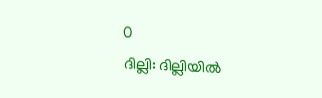0
ദില്ലി: ദില്ലിയിൽ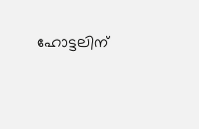ഹോട്ടലിന്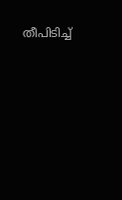തീപിടിച്ച്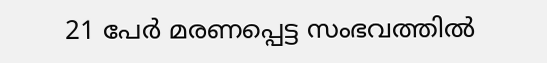21 പേർ മരണപ്പെട്ട സംഭവത്തിൽ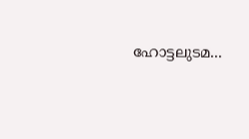ഹോട്ടലുടമ...